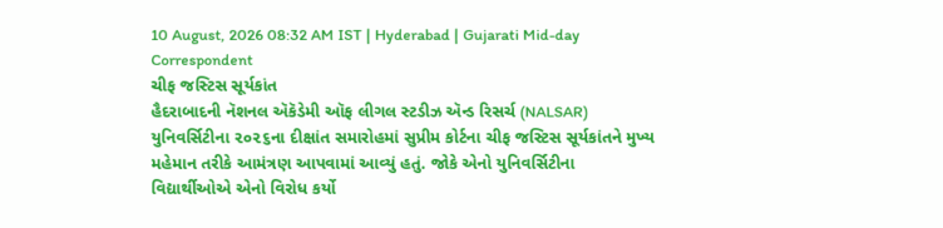10 August, 2026 08:32 AM IST | Hyderabad | Gujarati Mid-day Correspondent
ચીફ જસ્ટિસ સૂર્યકાંત
હૈદરાબાદની નૅશનલ ઍકૅડેમી ઑફ લીગલ સ્ટડીઝ ઍન્ડ રિસર્ચ (NALSAR) યુનિવર્સિટીના ૨૦૨૬ના દીક્ષાંત સમારોહમાં સુપ્રીમ કોર્ટના ચીફ જસ્ટિસ સૂર્યકાંતને મુખ્ય મહેમાન તરીકે આમંત્રણ આપવામાં આવ્યું હતું. જોકે એનો યુનિવર્સિટીના વિદ્યાર્થીઓએ એનો વિરોધ કર્યો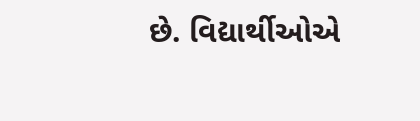છે. વિદ્યાર્થીઓએ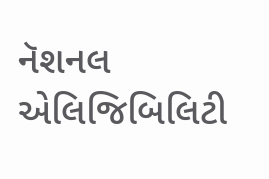નૅશનલ એલિજિબિલિટી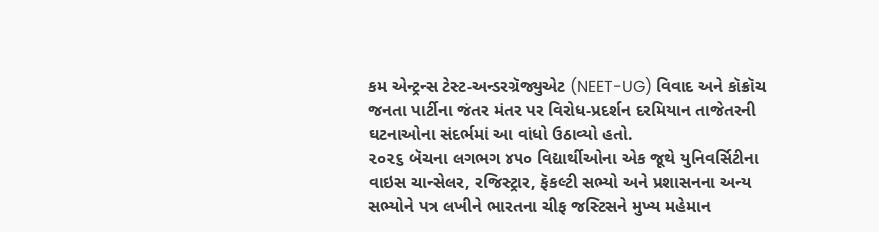કમ એન્ટ્રન્સ ટેસ્ટ-અન્ડરગ્રૅજ્યુએટ (NEET-UG) વિવાદ અને કૉક્રૉચ જનતા પાર્ટીના જંતર મંતર પર વિરોધ-પ્રદર્શન દરમિયાન તાજેતરની ઘટનાઓના સંદર્ભમાં આ વાંધો ઉઠાવ્યો હતો.
૨૦૨૬ બૅચના લગભગ ૪૫૦ વિદ્યાર્થીઓના એક જૂથે યુનિવર્સિટીના વાઇસ ચાન્સેલર, રજિસ્ટ્રાર, ફૅકલ્ટી સભ્યો અને પ્રશાસનના અન્ય સભ્યોને પત્ર લખીને ભારતના ચીફ જસ્ટિસને મુખ્ય મહેમાન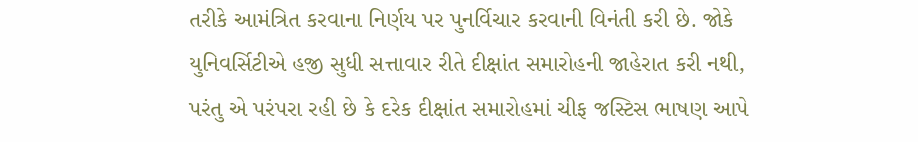તરીકે આમંત્રિત કરવાના નિર્ણય પર પુનર્વિચાર કરવાની વિનંતી કરી છે. જોકે યુનિવર્સિટીએ હજી સુધી સત્તાવાર રીતે દીક્ષાંત સમારોહની જાહેરાત કરી નથી, પરંતુ એ પરંપરા રહી છે કે દરેક દીક્ષાંત સમારોહમાં ચીફ જસ્ટિસ ભાષણ આપે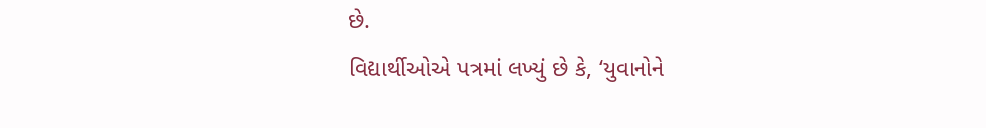છે.
વિદ્યાર્થીઓએ પત્રમાં લખ્યું છે કે, ‘યુવાનોને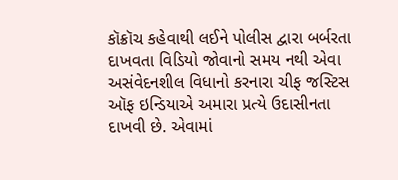કૉક્રૉચ કહેવાથી લઈને પોલીસ દ્વારા બર્બરતા દાખવતા વિડિયો જોવાનો સમય નથી એવા અસંવેદનશીલ વિધાનો કરનારા ચીફ જસ્ટિસ ઑફ ઇન્ડિયાએ અમારા પ્રત્યે ઉદાસીનતા દાખવી છે. એવામાં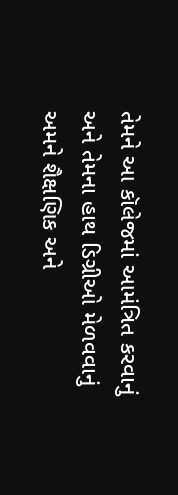તેમને આ કૉલેજમાં આમંત્રિત કરવાનું અને તેમના હાથ ડિગ્રીઓ મેળવવાનું અમને શૈક્ષણિક અને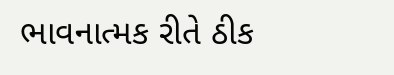ભાવનાત્મક રીતે ઠીક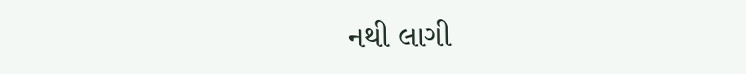નથી લાગી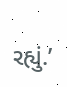રહ્યું.’